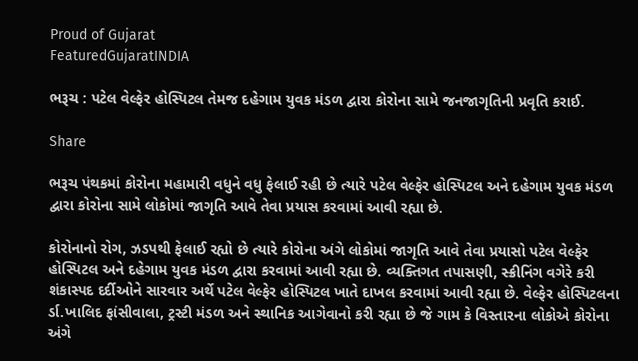Proud of Gujarat
FeaturedGujaratINDIA

ભરૂચ : પટેલ વેલ્ફેર હોસ્પિટલ તેમજ દહેગામ યુવક મંડળ દ્વારા કોરોના સામે જનજાગૃતિની પ્રવૃતિ કરાઈ.

Share

ભરૂચ પંથકમાં કોરોના મહામારી વધુને વધુ ફેલાઈ રહી છે ત્યારે પટેલ વેલ્ફેર હોસ્પિટલ અને દહેગામ યુવક મંડળ દ્વારા કોરોના સામે લોકોમાં જાગૃતિ આવે તેવા પ્રયાસ કરવામાં આવી રહ્યા છે.

કોરોનાનો રોગ, ઝડપથી ફેલાઈ રહ્યો છે ત્યારે કોરોના અંગે લોકોમાં જાગૃતિ આવે તેવા પ્રયાસો પટેલ વેલ્ફેર હોસ્પિટલ અને દહેગામ યુવક મંડળ દ્વારા કરવામાં આવી રહ્યા છે. વ્યક્તિગત તપાસણી, સ્ક્રીનિંગ વગેરે કરી શંકાસ્પદ દર્દીઓને સારવાર અર્થે પટેલ વેલ્ફેર હોસ્પિટલ ખાતે દાખલ કરવામાં આવી રહ્યા છે. વેલ્ફેર હોસ્પિટલના ર્ડા.ખાલિદ ફાંસીવાલા, ટ્રસ્ટી મંડળ અને સ્થાનિક આગેવાનો કરી રહ્યા છે જે ગામ કે વિસ્તારના લોકોએ કોરોના અંગે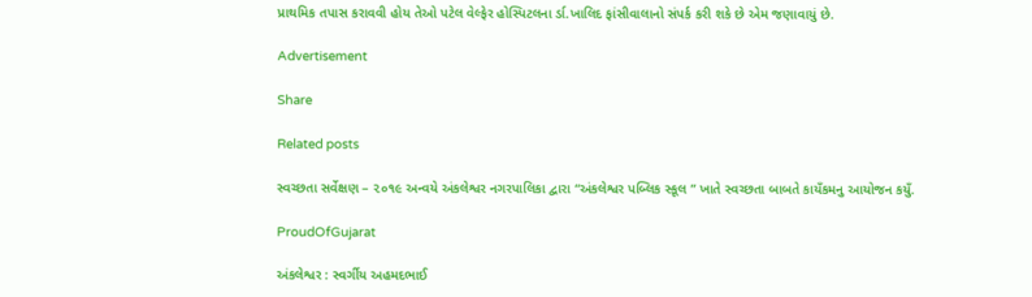પ્રાથમિક તપાસ કરાવવી હોય તેઓ પટેલ વેલ્ફેર હોસ્પિટલના ર્ડા.ખાલિદ ફાંસીવાલાનો સંપર્ક કરી શકે છે એમ જણાવાયું છે.

Advertisement

Share

Related posts

સ્વચ્છતા સર્વેક્ષણ – ૨૦૧૯ અન્વયે અંકલેશ્વર નગરપાલિકા દ્વારા “અંકલેશ્વર પબ્લિક સ્કૂલ ” ખાતે સ્વચ્છતા બાબતે કાયઁકમનુ આયોજન કયુઁ.

ProudOfGujarat

અંકલેશ્વર : સ્વર્ગીય અહમદભાઈ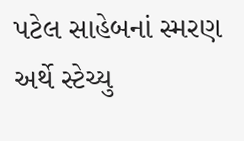પટેલ સાહેબનાં સ્મરણ અર્થે સ્ટેચ્યુ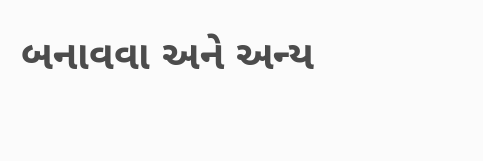બનાવવા અને અન્ય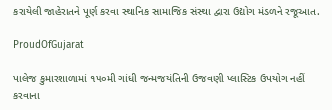કરાયેલી જાહેરાતને પૂર્ણ કરવા સ્થાનિક સામાજિક સંસ્થા દ્વારા ઉદ્યોગ મંડળને રજૂઆત.

ProudOfGujarat

પાલેજ કુમારશાળામાં ૧૫૦મી ગાંધી જન્મજયંતિની ઉજવણી પ્લાસ્ટિક ઉપયોગ નહીં કરવાના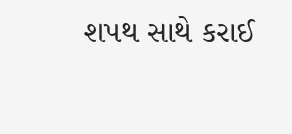શપથ સાથે કરાઈ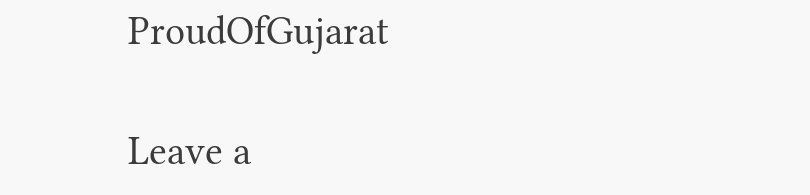ProudOfGujarat

Leave a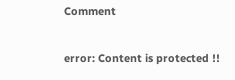Comment

error: Content is protected !!